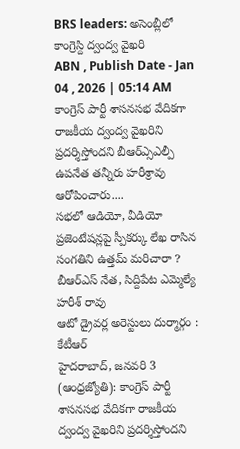BRS leaders: అసెంబ్లీలో కాంగ్రెస్ది ద్వంద్వ వైఖరి
ABN , Publish Date - Jan 04 , 2026 | 05:14 AM
కాంగ్రెస్ పార్టీ శాసనసభ వేదికగా రాజకీయ ద్వంద్వ వైఖరిని ప్రదర్శిస్తోందని బీఆర్ఎ్సఎల్పీ ఉపనేత తన్నీరు హరీశ్రావు ఆరోపించారు....
సభలో ఆడియో, వీడియో ప్రజెంటేషన్లపై స్పీకర్కు లేఖ రాసిన సంగతిని ఉత్తమ్ మరిచారా ?
బీఆర్ఎస్ నేత, సిద్దిపేట ఎమ్మెల్యే హరీశ్ రావు
ఆటో డ్రైవర్ల అరెస్టులు దుర్మార్గం : కేటీఆర్
హైదరాబాద్, జనవరి 3 (ఆంధ్రజ్యోతి): కాంగ్రెస్ పార్టీ శాసనసభ వేదికగా రాజకీయ ద్వంద్వ వైఖరిని ప్రదర్శిస్తోందని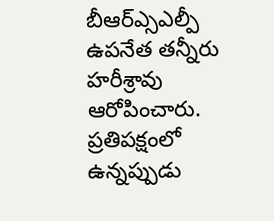బీఆర్ఎ్సఎల్పీ ఉపనేత తన్నీరు హరీశ్రావు ఆరోపించారు. ప్రతిపక్షంలో ఉన్నప్పుడు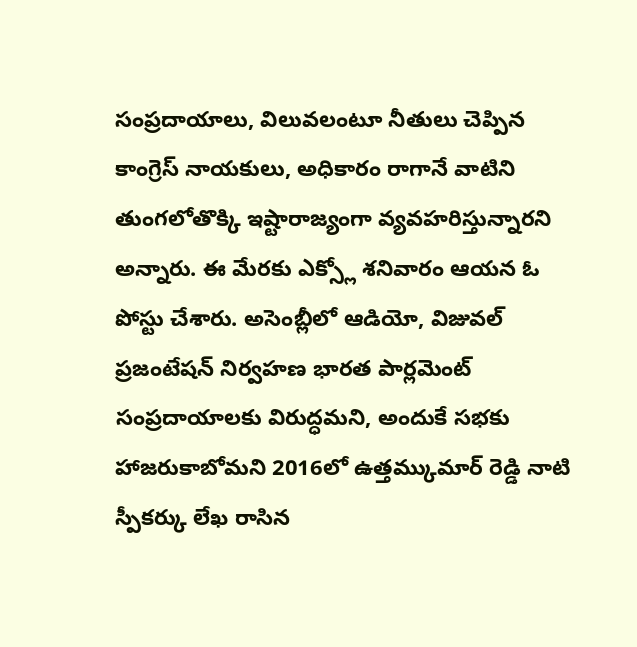సంప్రదాయాలు, విలువలంటూ నీతులు చెప్పిన కాంగ్రెస్ నాయకులు, అధికారం రాగానే వాటిని తుంగలోతొక్కి ఇష్టారాజ్యంగా వ్యవహరిస్తున్నారని అన్నారు. ఈ మేరకు ఎక్స్లో శనివారం ఆయన ఓ పోస్టు చేశారు. అసెంబ్లీలో ఆడియో, విజువల్ ప్రజంటేషన్ నిర్వహణ భారత పార్లమెంట్ సంప్రదాయాలకు విరుద్ధమని, అందుకే సభకు హాజరుకాబోమని 2016లో ఉత్తమ్కుమార్ రెడ్డి నాటి స్పీకర్కు లేఖ రాసిన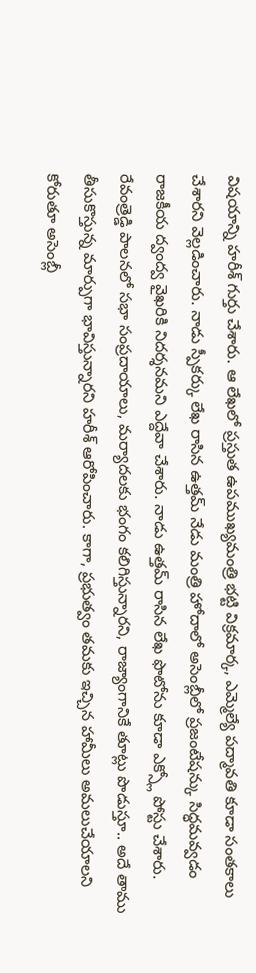విషయాన్ని హరీశ్ గుర్తు చేశారు. ఆ లేఖలో ప్రస్తుత ఉపముఖ్యమంత్రి భట్టి విక్రమార్క, ఎమ్మెల్యే పద్మావతి కూడా సంతకాలు చేశారని వెల్లడించారు. నాడు స్పీకర్కు లేఖ రాసిన ఉత్తమ్ నేడు మంత్రి హోదాలో అసెంబ్లీలో ప్రజంటేషన్కు సిద్ధమవ్వడం రాజకీయ ద్వంద్వ వైఖరికి నిదర్శనమని ఎద్దేవా చేశారు. నాడు ఉత్తమ్ రాసిన లేఖ ఫొటోను కూడా ఎక్స్లో పోస్టు చేశారు. రేవంత్రెడ్డి పాలనలో సభా సంప్రదాయాలు, మర్యాదలకు భంగం కలిగిస్తున్నారని, రాజ్యాంగానికే తూట్లు పొడుస్తూ.. అదే తాము తీసుకొస్తున్న మార్పుగా భావిస్తున్నారని హరీశ్ ఆరోపించారు. కాగా, ప్రభుత్వం తమకు ఇచ్చిన హామీలు అమలుచేయాలని కోరుతూ అసెంబ్లీ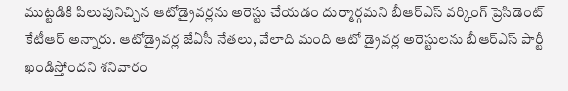ముట్టడికి పిలుపునిచ్చిన ఆటోడ్రైవర్లను అరెస్టు చేయడం దుర్మార్గమని బీఆర్ఎస్ వర్కింగ్ ప్రెసిడెంట్ కేటీఆర్ అన్నారు. ఆటోడ్రైవర్ల జేఏసీ నేతలు, వేలాది మంది ఆటో డ్రైవర్ల అరెస్టులను బీఆర్ఎస్ పార్టీ ఖండిస్తోందని శనివారం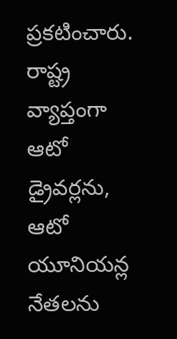ప్రకటించారు. రాష్ట్ర వ్యాప్తంగా ఆటో డ్రైవర్లను, ఆటో యూనియన్ల నేతలను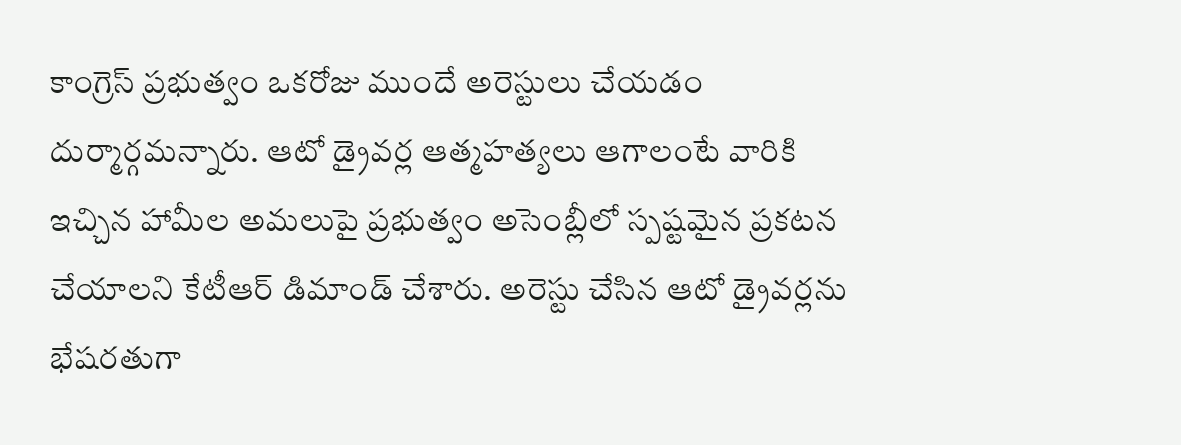కాంగ్రెస్ ప్రభుత్వం ఒకరోజు ముందే అరెస్టులు చేయడం దుర్మార్గమన్నారు. ఆటో డ్రైవర్ల ఆత్మహత్యలు ఆగాలంటే వారికి ఇచ్చిన హామీల అమలుపై ప్రభుత్వం అసెంబ్లీలో స్పష్టమైన ప్రకటన చేయాలని కేటీఆర్ డిమాండ్ చేశారు. అరెస్టు చేసిన ఆటో డ్రైవర్లను భేషరతుగా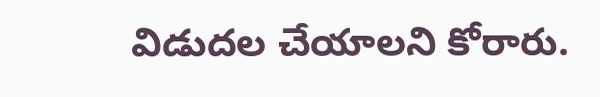విడుదల చేయాలని కోరారు.